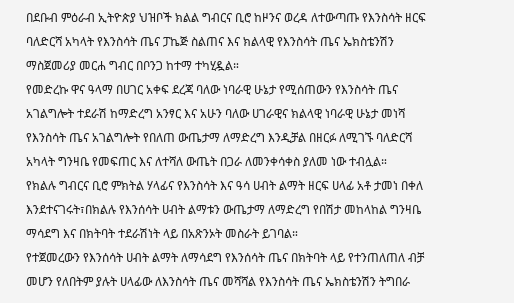በደቡብ ምዕራብ ኢትዮጵያ ህዝቦች ክልል ግብርና ቢሮ ከዞንና ወረዳ ለተውጣጡ የእንስሳት ዘርፍ ባለድርሻ አካላት የእንስሳት ጤና ፓኬጅ ስልጠና እና ክልላዊ የእንስሳት ጤና ኤክስቴንሽን ማስጀመሪያ መርሐ ግብር በቦንጋ ከተማ ተካሂዷል።
የመድረኩ ዋና ዓላማ በሀገር አቀፍ ደረጃ ባለው ነባራዊ ሁኔታ የሚሰጠውን የእንስሳት ጤና አገልግሎት ተደራሽ ከማድረግ አንፃር እና አሁን ባለው ሀገራዊና ክልላዊ ነባራዊ ሁኔታ መነሻ የእንስሳት ጤና አገልግሎት የበለጠ ውጤታማ ለማድረግ እንዲቻል በዘርፉ ለሚገኙ ባለድርሻ አካላት ግንዛቤ የመፍጠር እና ለተሻለ ውጤት በጋራ ለመንቀሳቀስ ያለመ ነው ተብሏል።
የክልሉ ግብርና ቢሮ ምክትል ሃላፊና የእንስሳት እና ዓሳ ሀብት ልማት ዘርፍ ሀላፊ አቶ ታመነ በቀለ እንደተናገሩት፣በክልሉ የእንሰሳት ሀብት ልማቱን ውጤታማ ለማድረግ የበሽታ መከላከል ግንዛቤ ማሳደግ እና በክትባት ተደራሽነት ላይ በአጽንኦት መስራት ይገባል።
የተጀመረውን የእንሰሳት ሀብት ልማት ለማሳደግ የእንሰሳት ጤና በክትባት ላይ የተንጠለጠለ ብቻ መሆን የለበትም ያሉት ሀላፊው ለእንስሳት ጤና መሻሻል የእንስሳት ጤና ኤክስቴንሽን ትግበራ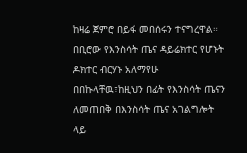ከዛሬ ጀምሮ በይፋ መበሰሩን ተናግረዋል።
በቢሮው የእንስሳት ጤና ዳይሬክተር የሆኑት ዶክተር ብርሃኑ አለማየሁ በበኩላቸዉ፣ከዚህን በፊት የእንስሳት ጤናን ለመጠበቅ በእንስሳት ጤና አገልግሎት ላይ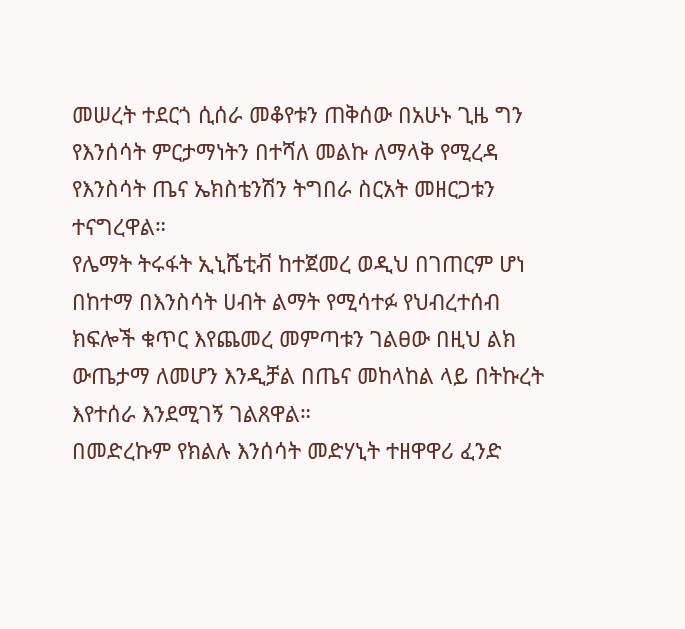መሠረት ተደርጎ ሲሰራ መቆየቱን ጠቅሰው በአሁኑ ጊዜ ግን የእንሰሳት ምርታማነትን በተሻለ መልኩ ለማላቅ የሚረዳ የእንስሳት ጤና ኤክስቴንሽን ትግበራ ስርአት መዘርጋቱን ተናግረዋል።
የሌማት ትሩፋት ኢኒሼቲቭ ከተጀመረ ወዲህ በገጠርም ሆነ በከተማ በእንስሳት ሀብት ልማት የሚሳተፉ የህብረተሰብ ክፍሎች ቁጥር እየጨመረ መምጣቱን ገልፀው በዚህ ልክ ውጤታማ ለመሆን እንዲቻል በጤና መከላከል ላይ በትኩረት እየተሰራ እንደሚገኝ ገልጸዋል።
በመድረኩም የክልሉ እንሰሳት መድሃኒት ተዘዋዋሪ ፈንድ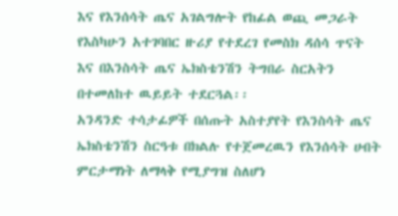እና የእንሰሳት ጤና አገልግሎት የከፊል ወጪ መጋራት የእስካሁን አተገባበር ዙሪያ የተደረገ የመስክ ዳሰሳ ጥናት እና በእንስሳት ጤና ኤክስቴንሽን ትግበራ ስርአትን በተመለከተ ዉይይት ተደርጓል፡፡
አንዳንድ ተሳታፊዎች በሰጡት አስተያየት የእንስሳት ጤና ኤክስቴንሽን ስርዓቱ በክልሉ የተጀመረዉን የእንሰሳት ሀብት ምርታማነት ለማላቅ የሚያግዝ ስለሆነ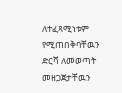ለተፈጻሚነቱም የሚጠበቅባቸዉን ድርሻ ለመወጣት መዘጋጀታቸዉን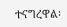ተናግረዋል፡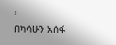፡
በካሳሁን አሰፋ